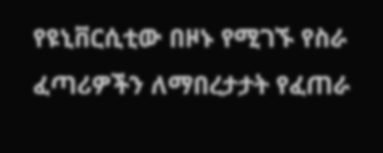የዩኒቨርሲቲው በዞኑ የሚገኙ የስራ ፈጣሪዎችን ለማበረታታት የፈጠራ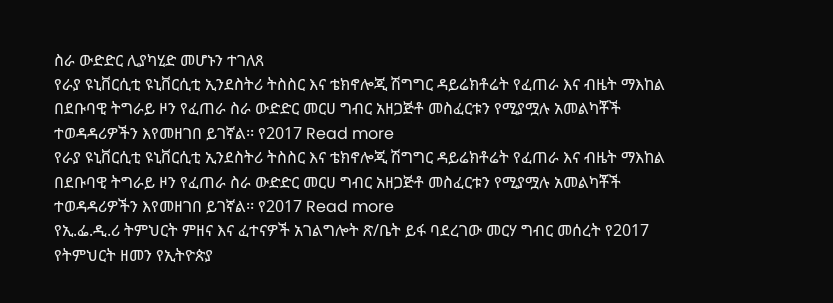ስራ ውድድር ሊያካሂድ መሆኑን ተገለጸ
የራያ ዩኒቨርሲቲ ዩኒቨርሲቲ ኢንደስትሪ ትስስር እና ቴክኖሎጂ ሽግግር ዳይሬክቶሬት የፈጠራ እና ብዜት ማእከል በደቡባዊ ትግራይ ዞን የፈጠራ ስራ ውድድር መርሀ ግብር አዘጋጅቶ መስፈርቱን የሚያሟሉ አመልካቾች ተወዳዳሪዎችን እየመዘገበ ይገኛል፡፡ የ2017 Read more
የራያ ዩኒቨርሲቲ ዩኒቨርሲቲ ኢንደስትሪ ትስስር እና ቴክኖሎጂ ሽግግር ዳይሬክቶሬት የፈጠራ እና ብዜት ማእከል በደቡባዊ ትግራይ ዞን የፈጠራ ስራ ውድድር መርሀ ግብር አዘጋጅቶ መስፈርቱን የሚያሟሉ አመልካቾች ተወዳዳሪዎችን እየመዘገበ ይገኛል፡፡ የ2017 Read more
የኢ.ፌ.ዲ.ሪ ትምህርት ምዘና እና ፈተናዎች አገልግሎት ጽ/ቤት ይፋ ባደረገው መርሃ ግብር መሰረት የ2017 የትምህርት ዘመን የኢትዮጵያ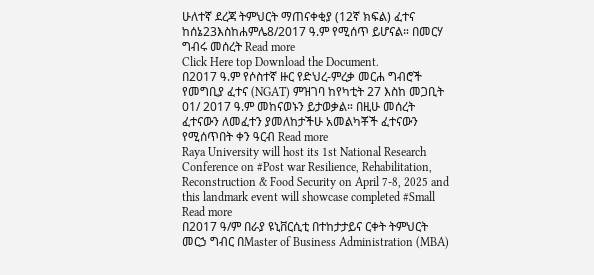ሁለተኛ ደረጃ ትምህርት ማጠናቀቂያ (12ኛ ክፍል) ፈተና ከሰኔ23እስከሐምሌ8/2017 ዓ.ም የሚሰጥ ይሆናል። በመርሃ ግብሩ መሰረት Read more
Click Here top Download the Document.
በ2017 ዓ.ም የሶስተኛ ዙር የድህረ-ምረቃ መርሐ ግብሮች የመግቢያ ፈተና (NGAT) ምዝገባ ከየካቲት 27 እስከ መጋቢት 01/ 2017 ዓ.ም መከናወኑን ይታወቃል። በዚሁ መሰረት ፈተናውን ለመፈተን ያመለከታችሁ አመልካቾች ፈተናውን የሚሰጥበት ቀን ዓርብ Read more
Raya University will host its 1st National Research Conference on #Post war Resilience, Rehabilitation, Reconstruction & Food Security on April 7-8, 2025 and this landmark event will showcase completed #Small Read more
በ2017 ዓ/ም በራያ ዩኒቨርሲቲ በተከታታይና ርቀት ትምህርት መርኃ ግብር በMaster of Business Administration (MBA)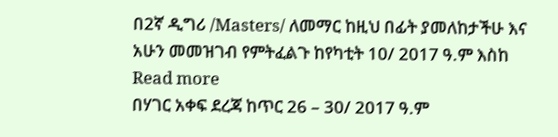በ2ኛ ዲግሪ /Masters/ ለመማር ከዚህ በፊት ያመለከታችሁ እና አሁን መመዝገብ የምትፈልጉ ከየካቲት 10/ 2017 ዓ.ም እስከ Read more
በሃገር አቀፍ ደረጃ ከጥር 26 – 30/ 2017 ዓ.ም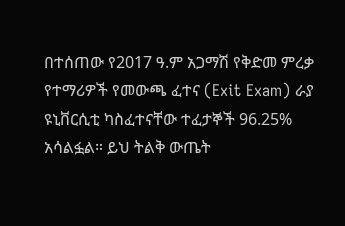በተሰጠው የ2017 ዓ.ም አጋማሽ የቅድመ ምረቃ የተማሪዎች የመውጫ ፈተና (Exit Exam) ራያ ዩኒቨርሲቲ ካስፈተናቸው ተፈታኞች 96.25% አሳልፏል። ይህ ትልቅ ውጤት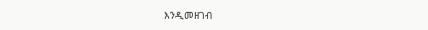እንዲመዘገብ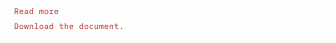Read more
Download the document.